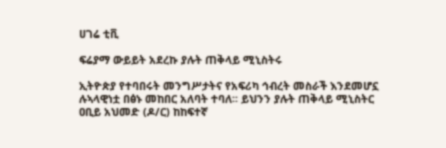ሀገሬ ቲቪ

ፍሬያማ ውይይት አደረኩ ያሉት ጠቅላይ ሚኒስትሩ

ኢትዮጵያ የተባበሩት መንግሥታትና የአፍሪካ ኅብረት መስራች እንደመሆኗ ሉኣላዊነቷ በፅኑ መከበር አለባት ተባለ፡፡ ይህንን ያሉት ጠቅላይ ሚኒስትር ዐቢይ አህመድ (ዶ/ር) ከከፍተኛ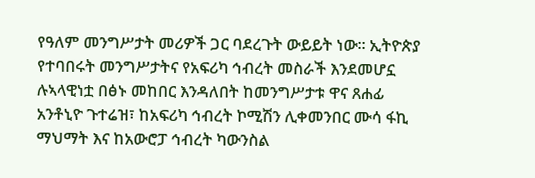የዓለም መንግሥታት መሪዎች ጋር ባደረጉት ውይይት ነው፡፡ ኢትዮጵያ የተባበሩት መንግሥታትና የአፍሪካ ኅብረት መስራች እንደመሆኗ ሉኣላዊነቷ በፅኑ መከበር እንዳለበት ከመንግሥታቱ ዋና ጸሐፊ አንቶኒዮ ጉተሬዝ፣ ከአፍሪካ ኅብረት ኮሚሽን ሊቀመንበር ሙሳ ፋኪ ማህማት እና ከአውሮፓ ኅብረት ካውንስል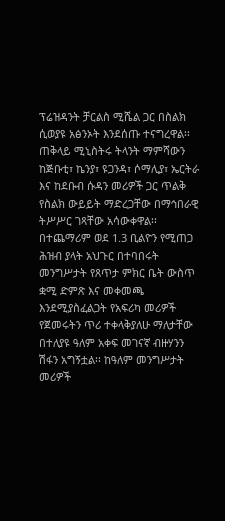ፕሬዝዳንት ቻርልስ ሚሼል ጋር በስልክ ሲወያዩ አፅንኦት እንደሰጡ ተናግረዋል፡፡ ጠቅላይ ሚኒስትሩ ትላንት ማምሻውን ከጅቡቲ፣ ኬንያ፣ ዩጋንዳ፣ ሶማሊያ፣ ኤርትራ እና ከደቡብ ሱዳን መሪዎች ጋር ጥልቅ የስልክ ውይይት ማድረጋቸው በማኅበራዊ ትሥሥር ገጻቸው አሳውቀዋል፡፡ በተጨማሪም ወደ 1.3 ቢልዮን የሚጠጋ ሕዝብ ያላት አህጉር በተባበሩት መንግሥታት የጸጥታ ምክር ቤት ውስጥ ቋሚ ድምጽ እና መቀመጫ እንደሚያስፈልጋት የአፍሪካ መሪዎች የጀመሩትን ጥሪ ተቀላቅያለሁ ማለታቸው በተለያዩ ዓለም አቀፍ መገናኛ ብዙሃንን ሽፋን አግኝቷል፡፡ ከዓለም መንግሥታት መሪዎች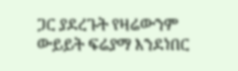ጋር ያደረጉት የዛሬውንም ውይይት ፍሬያማ እንደነበር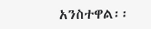አንስተዋል፡፡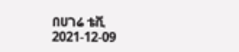በሀገሬ ቴቪ
2021-12-09